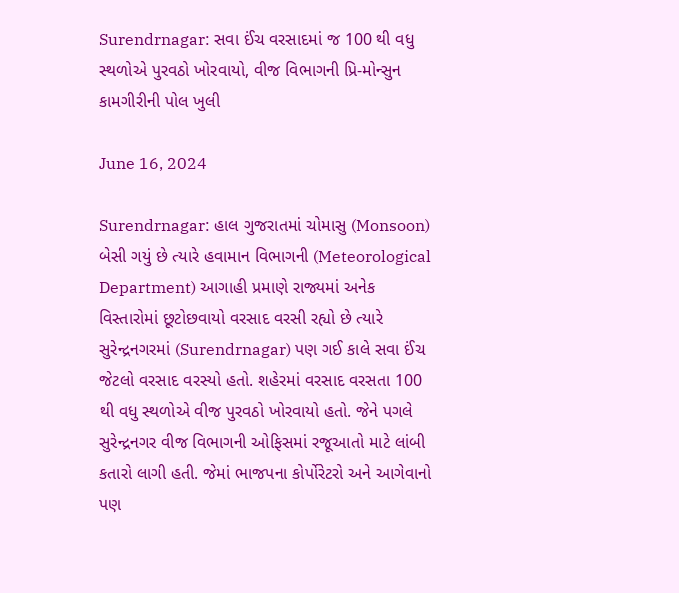Surendrnagar: સવા ઈંચ વરસાદમાં જ 100 થી વધુ સ્થળોએ પુરવઠો ખોરવાયો, વીજ વિભાગની પ્રિ-મોન્સુન કામગીરીની પોલ ખુલી

June 16, 2024

Surendrnagar: હાલ ગુજરાતમાં ચોમાસુ (Monsoon) બેસી ગયું છે ત્યારે હવામાન વિભાગની (Meteorological Department) આગાહી પ્રમાણે રાજ્યમાં અનેક વિસ્તારોમાં છૂટોછવાયો વરસાદ વરસી રહ્યો છે ત્યારે સુરેન્દ્રનગરમાં (Surendrnagar) પણ ગઈ કાલે સવા ઈંચ જેટલો વરસાદ વરસ્યો હતો. શહેરમાં વરસાદ વરસતા 100 થી વધુ સ્થળોએ વીજ પુરવઠો ખોરવાયો હતો. જેને પગલે સુરેન્દ્રનગર વીજ વિભાગની ઓફિસમાં રજૂઆતો માટે લાંબી કતારો લાગી હતી. જેમાં ભાજપના કોર્પોરેટરો અને આગેવાનો પણ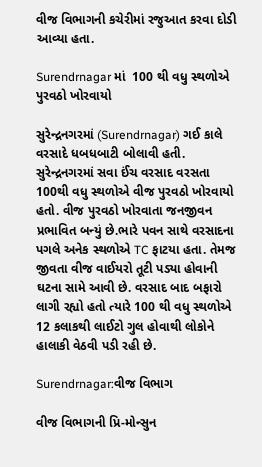વીજ વિભાગની કચેરીમાં રજુઆત કરવા દોડી આવ્યા હતા.

Surendrnagar માં  100 થી વધુ સ્થળોએ પુરવઠો ખોરવાયો

સુરેન્દ્રનગરમાં (Surendrnagar) ગઈ કાલે વરસાદે ધબધબાટી બોલાવી હતી. સુરેન્દ્રનગરમાં સવા ઈંચ વરસાદ વરસતા 100થી વધુ સ્થળોએ વીજ પુરવઠો ખોરવાયો હતો. વીજ પુરવઠો ખોરવાતા જનજીવન પ્રભાવિત બન્યું છે.ભારે પવન સાથે વરસાદના પગલે અનેક સ્થળોએ TC ફાટયા હતા. તેમજ જીવતા વીજ વાઈયરો તૂટી પડ્યા હોવાની ઘટના સામે આવી છે. વરસાદ બાદ બફારો લાગી રહ્યો હતો ત્યારે 100 થી વધુ સ્થળોએ 12 કલાકથી લાઈટો ગુલ હોવાથી લોકોને હાલાકી વેઠવી પડી રહી છે.

Surendrnagar:વીજ વિભાગ

વીજ વિભાગની પ્રિ-મોન્સુન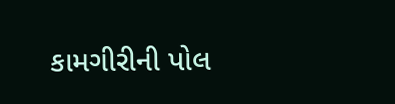કામગીરીની પોલ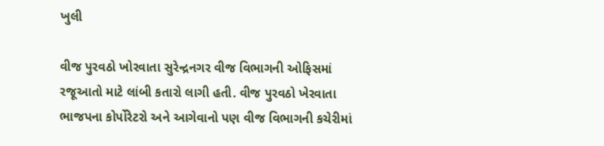ખુલી

વીજ પુરવઠો ખોરવાતા સુરેન્દ્રનગર વીજ વિભાગની ઓફિસમાં રજૂઆતો માટે લાંબી કતારો લાગી હતી. વીજ પુરવઠો ખેરવાતા ભાજપના કોર્પોરેટરો અને આગેવાનો પણ વીજ વિભાગની કચેરીમાં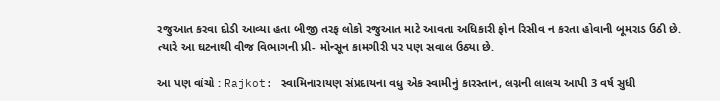રજુઆત કરવા દોડી આવ્યા હતા બીજી તરફ લોકો રજુઆત માટે આવતા અધિકારી ફોન રિસીવ ન કરતા હોવાની બૂમરાડ ઉઠી છે. ત્યારે આ ઘટનાથી વીજ વિભાગની પ્રી- મોન્સૂન કામગીરી પર પણ સવાલ ઉઠ્યા છે.

આ પણ વાંચો : Rajkot: સ્વામિનારાયણ સંપ્રદાયના વધુ એક સ્વામીનું કારસ્તાન, લગ્નની લાલચ આપી 3 વર્ષ સુધી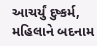આચર્યું દુષ્કર્મ, મહિલાને બદનામ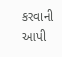કરવાની આપી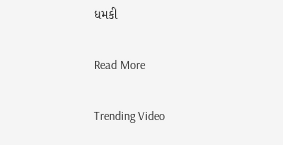ધમકી

Read More

Trending Video